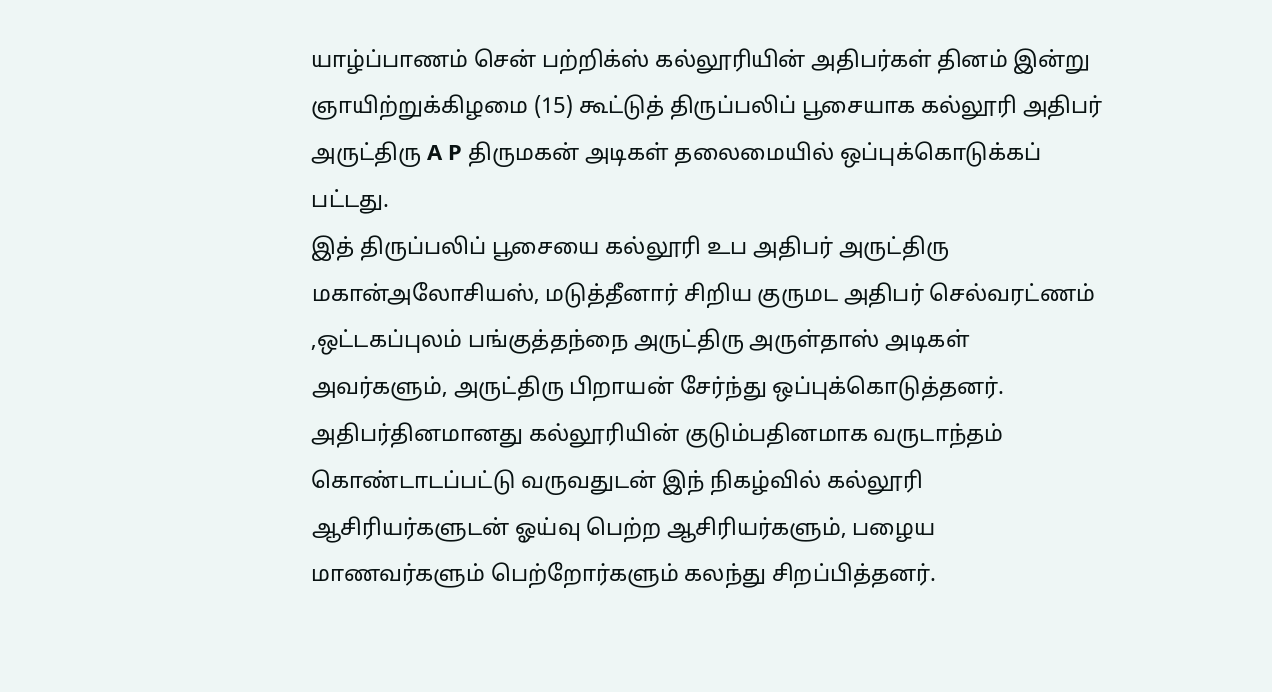யாழ்ப்பாணம் சென் பற்றிக்ஸ் கல்லூரியின் அதிபர்கள் தினம் இன்று ஞாயிற்றுக்கிழமை (15) கூட்டுத் திருப்பலிப் பூசையாக கல்லூரி அதிபர் அருட்திரு A P திருமகன் அடிகள் தலைமையில் ஒப்புக்கொடுக்கப் பட்டது.
இத் திருப்பலிப் பூசையை கல்லூரி உப அதிபர் அருட்திரு மகான்அலோசியஸ், மடுத்தீனார் சிறிய குருமட அதிபர் செல்வரட்ணம் ,ஒட்டகப்புலம் பங்குத்தந்நை அருட்திரு அருள்தாஸ் அடிகள் அவர்களும், அருட்திரு பிறாயன் சேர்ந்து ஒப்புக்கொடுத்தனர்.
அதிபர்தினமானது கல்லூரியின் குடும்பதினமாக வருடாந்தம் கொண்டாடப்பட்டு வருவதுடன் இந் நிகழ்வில் கல்லூரி ஆசிரியர்களுடன் ஓய்வு பெற்ற ஆசிரியர்களும், பழைய மாணவர்களும் பெற்றோர்களும் கலந்து சிறப்பித்தனர்.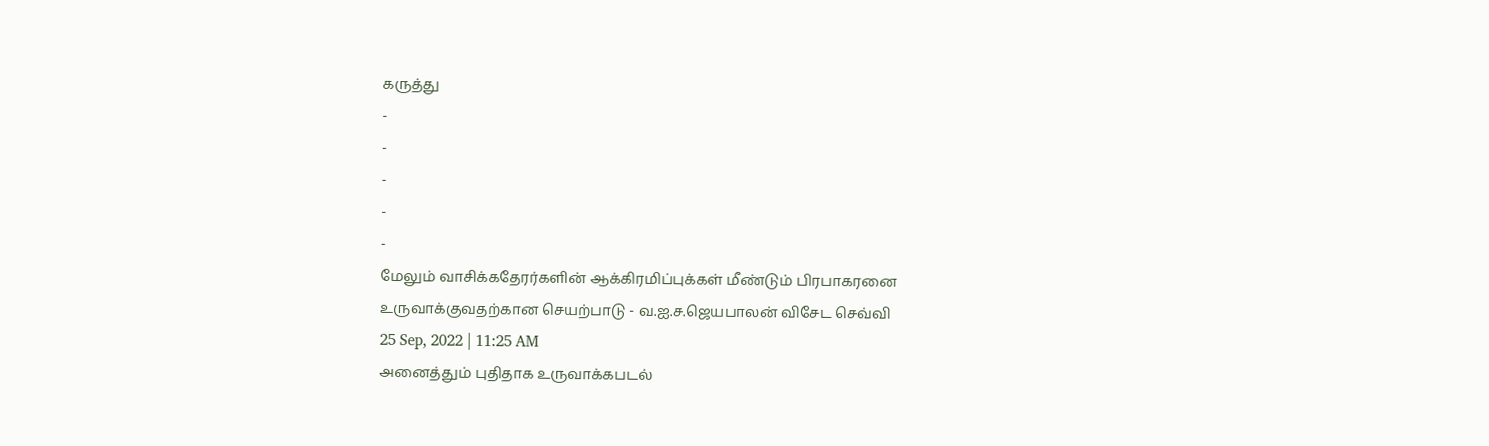கருத்து
-
-
-
-
-
மேலும் வாசிக்கதேரர்களின் ஆக்கிரமிப்புக்கள் மீண்டும் பிரபாகரனை உருவாக்குவதற்கான செயற்பாடு - வ.ஐ.ச.ஜெயபாலன் விசேட செவ்வி
25 Sep, 2022 | 11:25 AM
அனைத்தும் புதிதாக உருவாக்கபடல்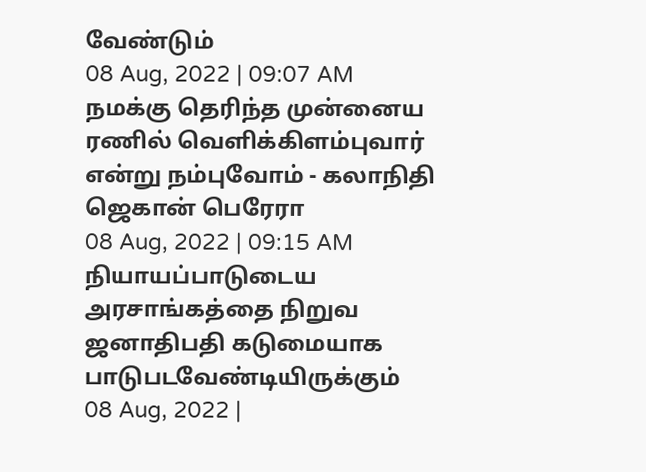வேண்டும்
08 Aug, 2022 | 09:07 AM
நமக்கு தெரிந்த முன்னைய ரணில் வெளிக்கிளம்புவார் என்று நம்புவோம் - கலாநிதி ஜெகான் பெரேரா
08 Aug, 2022 | 09:15 AM
நியாயப்பாடுடைய அரசாங்கத்தை நிறுவ ஜனாதிபதி கடுமையாக பாடுபடவேண்டியிருக்கும்
08 Aug, 2022 |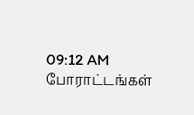09:12 AM
போராட்டங்கள்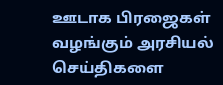ஊடாக பிரஜைகள் வழங்கும் அரசியல் செய்திகளை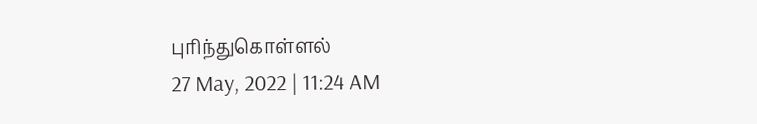புரிந்துகொள்ளல்
27 May, 2022 | 11:24 AM